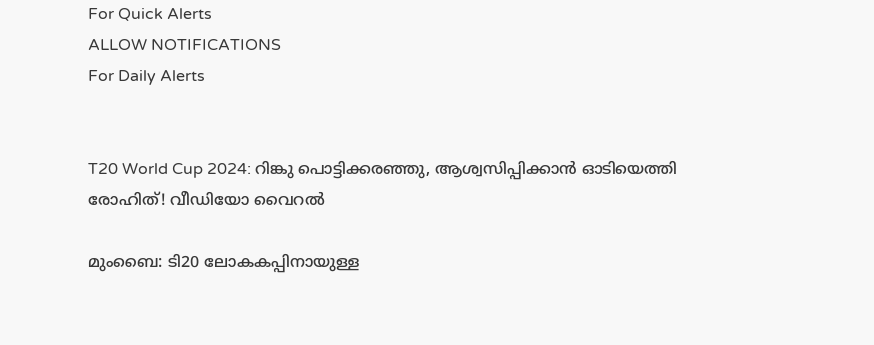For Quick Alerts
ALLOW NOTIFICATIONS
For Daily Alerts


T20 World Cup 2024: റിങ്കു പൊട്ടിക്കരഞ്ഞു, ആശ്വസിപ്പിക്കാന്‍ ഓടിയെത്തി രോഹിത്! വീഡിയോ വൈറല്‍

മുംബൈ: ടി20 ലോകകപ്പിനായുള്ള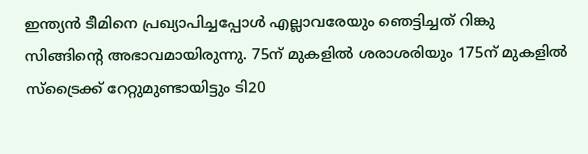ഇന്ത്യന്‍ ടീമിനെ പ്രഖ്യാപിച്ചപ്പോള്‍ എല്ലാവരേയും ഞെട്ടിച്ചത് റിങ്കു സിങ്ങിന്റെ അഭാവമായിരുന്നു. 75ന് മുകളില്‍ ശരാശരിയും 175ന് മുകളില്‍ സ്‌ട്രൈക്ക് റേറ്റുമുണ്ടായിട്ടും ടി20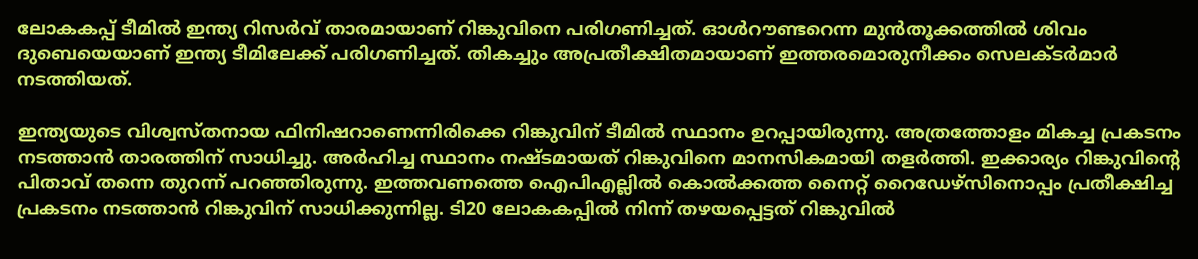ലോകകപ്പ് ടീമില്‍ ഇന്ത്യ റിസര്‍വ് താരമായാണ് റിങ്കുവിനെ പരിഗണിച്ചത്. ഓള്‍റൗണ്ടറെന്ന മുന്‍തൂക്കത്തില്‍ ശിവം ദുബെയെയാണ് ഇന്ത്യ ടീമിലേക്ക് പരിഗണിച്ചത്. തികച്ചും അപ്രതീക്ഷിതമായാണ് ഇത്തരമൊരുനീക്കം സെലക്ടര്‍മാര്‍ നടത്തിയത്.

ഇന്ത്യയുടെ വിശ്വസ്തനായ ഫിനിഷറാണെന്നിരിക്കെ റിങ്കുവിന് ടീമില്‍ സ്ഥാനം ഉറപ്പായിരുന്നു. അത്രത്തോളം മികച്ച പ്രകടനം നടത്താന്‍ താരത്തിന് സാധിച്ചു. അര്‍ഹിച്ച സ്ഥാനം നഷ്ടമായത് റിങ്കുവിനെ മാനസികമായി തളര്‍ത്തി. ഇക്കാര്യം റിങ്കുവിന്റെ പിതാവ് തന്നെ തുറന്ന് പറഞ്ഞിരുന്നു. ഇത്തവണത്തെ ഐപിഎല്ലില്‍ കൊല്‍ക്കത്ത നൈറ്റ് റൈഡേഴ്‌സിനൊപ്പം പ്രതീക്ഷിച്ച പ്രകടനം നടത്താന്‍ റിങ്കുവിന് സാധിക്കുന്നില്ല. ടി20 ലോകകപ്പില്‍ നിന്ന് തഴയപ്പെട്ടത് റിങ്കുവില്‍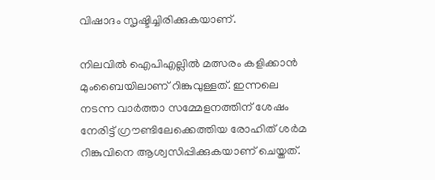വിഷാദം സൃഷ്ടിച്ചിരിക്കുകയാണ്.

നിലവില്‍ ഐപിഎല്ലില്‍ മത്സരം കളിക്കാന്‍ മുംബൈയിലാണ് റിങ്കുവുള്ളത്. ഇന്നലെ നടന്ന വാര്‍ത്താ സമ്മേളനത്തിന് ശേഷം നേരിട്ട് ഗ്രൗണ്ടിലേക്കെത്തിയ രോഹിത് ശര്‍മ റിങ്കുവിനെ ആശ്വസിപ്പിക്കുകയാണ് ചെയ്തത്.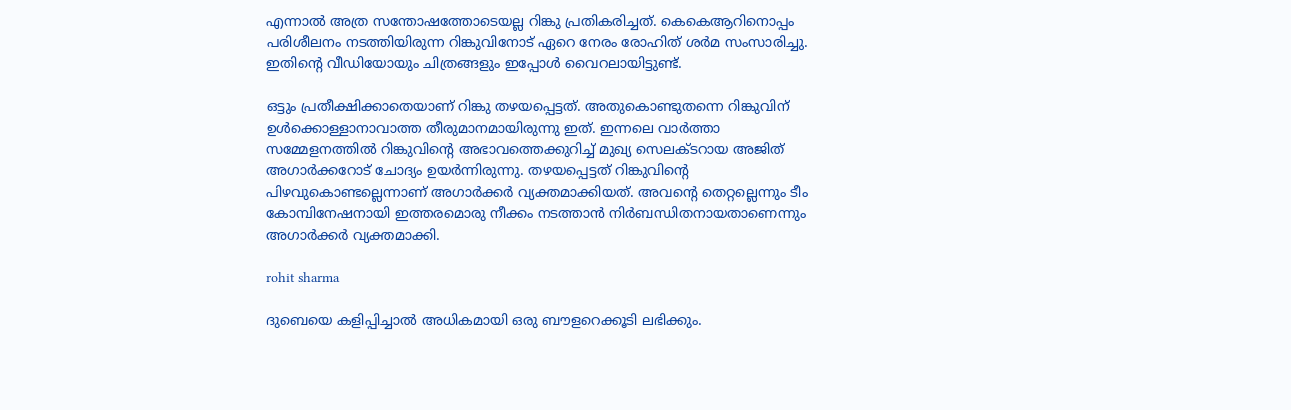എന്നാല്‍ അത്ര സന്തോഷത്തോടെയല്ല റിങ്കു പ്രതികരിച്ചത്. കെകെആറിനൊപ്പം പരിശീലനം നടത്തിയിരുന്ന റിങ്കുവിനോട് ഏറെ നേരം രോഹിത് ശര്‍മ സംസാരിച്ചു. ഇതിന്റെ വീഡിയോയും ചിത്രങ്ങളും ഇപ്പോള്‍ വൈറലായിട്ടുണ്ട്.

ഒട്ടും പ്രതീക്ഷിക്കാതെയാണ് റിങ്കു തഴയപ്പെട്ടത്. അതുകൊണ്ടുതന്നെ റിങ്കുവിന് ഉള്‍ക്കൊള്ളാനാവാത്ത തീരുമാനമായിരുന്നു ഇത്. ഇന്നലെ വാര്‍ത്താ സമ്മേളനത്തില്‍ റിങ്കുവിന്റെ അഭാവത്തെക്കുറിച്ച് മുഖ്യ സെലക്ടറായ അജിത് അഗാര്‍ക്കറോട് ചോദ്യം ഉയര്‍ന്നിരുന്നു. തഴയപ്പെട്ടത് റിങ്കുവിന്റെ പിഴവുകൊണ്ടല്ലെന്നാണ് അഗാര്‍ക്കര്‍ വ്യക്തമാക്കിയത്. അവന്റെ തെറ്റല്ലെന്നും ടീം കോമ്പിനേഷനായി ഇത്തരമൊരു നീക്കം നടത്താന്‍ നിര്‍ബന്ധിതനായതാണെന്നും അഗാര്‍ക്കര്‍ വ്യക്തമാക്കി.

rohit sharma

ദുബെയെ കളിപ്പിച്ചാല്‍ അധികമായി ഒരു ബൗളറെക്കൂടി ലഭിക്കും.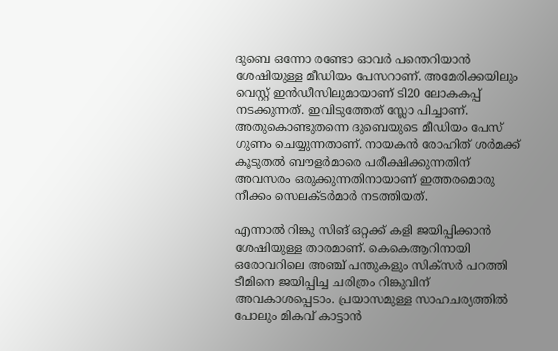ദുബെ ഒന്നോ രണ്ടോ ഓവര്‍ പന്തെറിയാന്‍ ശേഷിയുള്ള മീഡിയം പേസറാണ്. അമേരിക്കയിലും വെസ്റ്റ് ഇന്‍ഡീസിലുമായാണ് ടി20 ലോകകപ്പ് നടക്കുന്നത്. ഇവിടുത്തേത് സ്ലോ പിച്ചാണ്. അതുകൊണ്ടുതന്നെ ദുബെയുടെ മീഡിയം പേസ് ഗുണം ചെയ്യുന്നതാണ്. നായകന്‍ രോഹിത് ശര്‍മക്ക് കൂടുതല്‍ ബൗളര്‍മാരെ പരീക്ഷിക്കുന്നതിന് അവസരം ഒരുക്കുന്നതിനായാണ് ഇത്തരമൊരു നീക്കം സെലക്ടര്‍മാര്‍ നടത്തിയത്.

എന്നാല്‍ റിങ്കു സിങ് ഒറ്റക്ക് കളി ജയിപ്പിക്കാന്‍ ശേഷിയുള്ള താരമാണ്. കെകെആറിനായി ഒരോവറിലെ അഞ്ച് പന്തുകളും സിക്‌സര്‍ പറത്തി ടീമിനെ ജയിപ്പിച്ച ചരിത്രം റിങ്കുവിന് അവകാശപ്പെടാം. പ്രയാസമുള്ള സാഹചര്യത്തില്‍ പോലും മികവ് കാട്ടാന്‍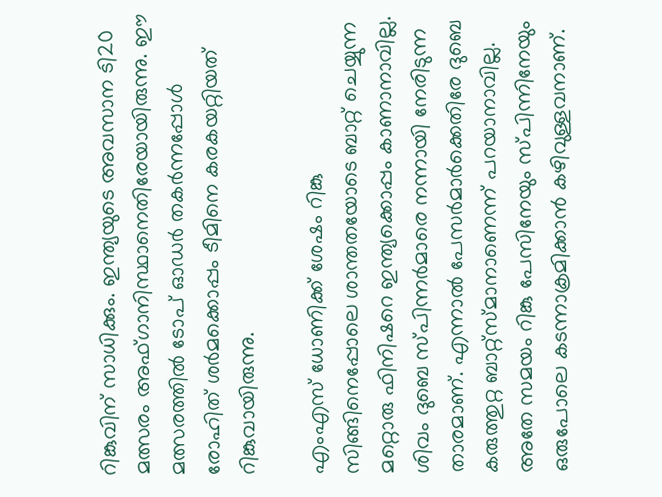റിങ്കുവിന് സാധിക്കും. ഇന്ത്യയുടെ അവസാന ടി20 മത്സരം അഫ്ഗാനിസ്ഥാനെതിരേയായിരുന്നു. ഈ മത്സരത്തില്‍ ടോപ് ഓഡര്‍ തകര്‍ന്നപ്പോള്‍ രോഹിത് ശര്‍മക്കൊപ്പം ടീമിനെ കരകയറ്റിയത് റിങ്കുവായിരുന്നു.

എംഎസ് ധോണിക്ക് ശേഷം റിങ്കു സിങ്ങിനെപ്പോലെ ശാന്തതയോടെ ബാറ്റ് ചെയ്യുന്ന മറ്റൊരു ഫിനിഷറെ ഇന്ത്യക്കൊപ്പം കാണാനാവില്ല. ശിവം ദുബെ സ്പിന്നര്‍മാരെ നന്നായി നേരിടുന്ന താരമാണ്. എന്നാല്‍ പേസര്‍മാര്‍ക്കെതിരേ ദുബെ കരുത്തുറ്റ ബാറ്റ്‌സ്മാനാണെന്ന് പറയാനാവില്ല. അതേ സമയം റിങ്കു പേസിനേയും സ്പിന്നിനേയും ഒരുപോലെ കടന്നാക്രമിക്കാന്‍ കഴിവുള്ളവനാണ്.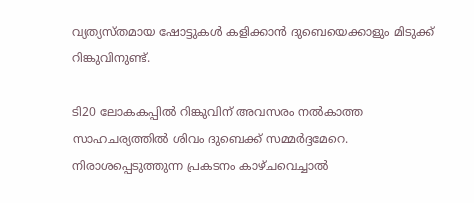വ്യത്യസ്തമായ ഷോട്ടുകള്‍ കളിക്കാന്‍ ദുബെയെക്കാളും മിടുക്ക് റിങ്കുവിനുണ്ട്.

ടി20 ലോകകപ്പില്‍ റിങ്കുവിന് അവസരം നല്‍കാത്ത സാഹചര്യത്തില്‍ ശിവം ദുബെക്ക് സമ്മര്‍ദ്ദമേറെ. നിരാശപ്പെടുത്തുന്ന പ്രകടനം കാഴ്ചവെച്ചാല്‍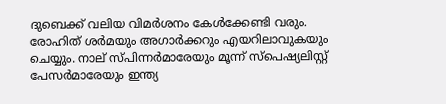ദുബെക്ക് വലിയ വിമര്‍ശനം കേള്‍ക്കേണ്ടി വരും. രോഹിത് ശര്‍മയും അഗാര്‍ക്കറും എയറിലാവുകയും ചെയ്യും. നാല് സ്പിന്നര്‍മാരേയും മൂന്ന് സ്‌പെഷ്യലിസ്റ്റ് പേസര്‍മാരേയും ഇന്ത്യ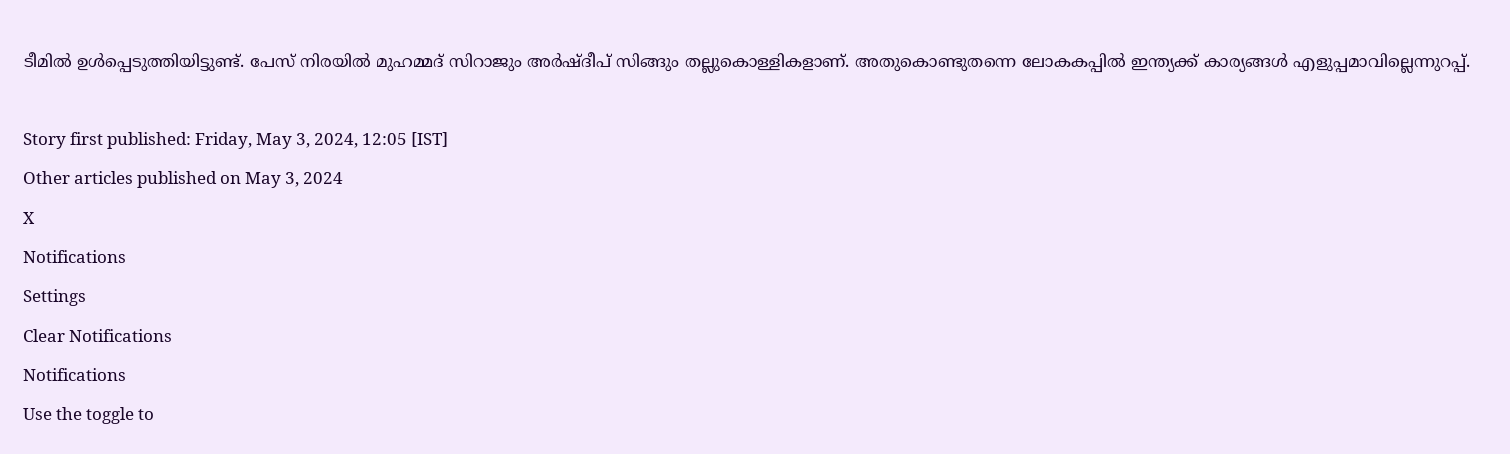ടീമില്‍ ഉള്‍പ്പെടുത്തിയിട്ടുണ്ട്. പേസ് നിരയില്‍ മുഹമ്മദ് സിറാജും അര്‍ഷ്ദീപ് സിങ്ങും തല്ലുകൊള്ളികളാണ്. അതുകൊണ്ടുതന്നെ ലോകകപ്പില്‍ ഇന്ത്യക്ക് കാര്യങ്ങള്‍ എളുപ്പമാവില്ലെന്നുറപ്പ്.

Story first published: Friday, May 3, 2024, 12:05 [IST]
Other articles published on May 3, 2024
X
Notifications
Settings
Clear Notifications
Notifications
Use the toggle to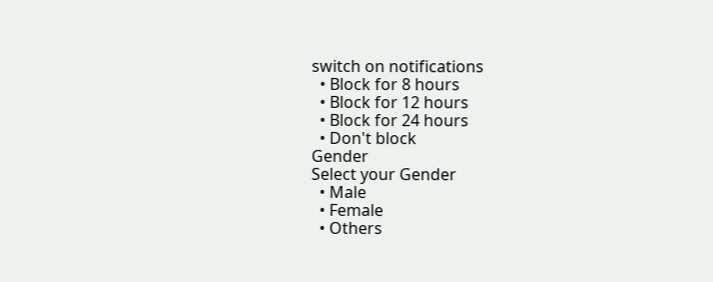switch on notifications
  • Block for 8 hours
  • Block for 12 hours
  • Block for 24 hours
  • Don't block
Gender
Select your Gender
  • Male
  • Female
  • Others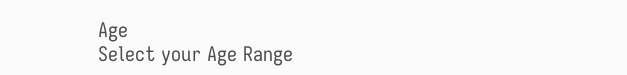Age
Select your Age Range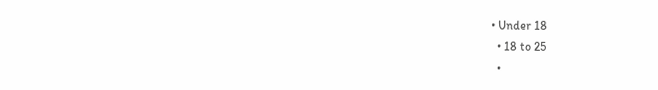• Under 18
  • 18 to 25
  •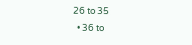26 to 35
  • 36 to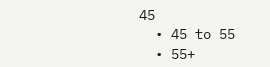45
  • 45 to 55
  • 55+